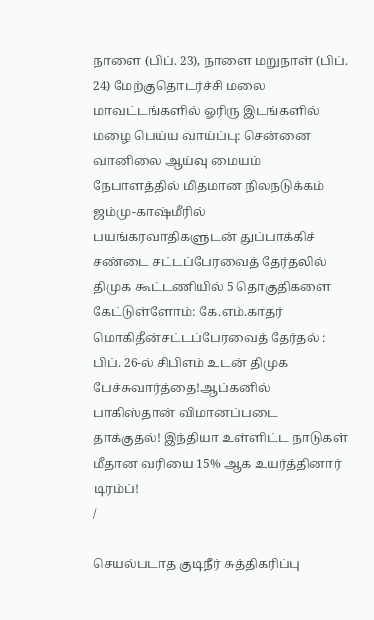நாளை (பிப். 23), நாளை மறுநாள் (பிப். 24) மேற்குதொடர்ச்சி மலை மாவட்டங்களில் ஓரிரு இடங்களில் மழை பெய்ய வாய்ப்பு: சென்னை வானிலை ஆய்வு மையம் நேபாளத்தில் மிதமான நிலநடுக்கம் ஜம்மு-காஷ்மீரில் பயங்கரவாதிகளுடன் துப்பாக்கிச் சண்டை சட்டப்பேரவைத் தேர்தலில் திமுக கூட்டணியில் 5 தொகுதிகளை கேட்டுள்ளோம்: கே.எம்.காதர் மொகிதீன்சட்டப்பேரவைத் தேர்தல் : பிப். 26-ல் சிபிஎம் உடன் திமுக பேச்சுவார்த்தை!ஆப்கனில் பாகிஸ்தான் விமானப்படை தாக்குதல்! இந்தியா உள்ளிட்ட நாடுகள் மீதான வரியை 15% ஆக உயர்த்தினார் டிரம்ப்!
/

செயல்படாத குடிநீர் சுத்திகரிப்பு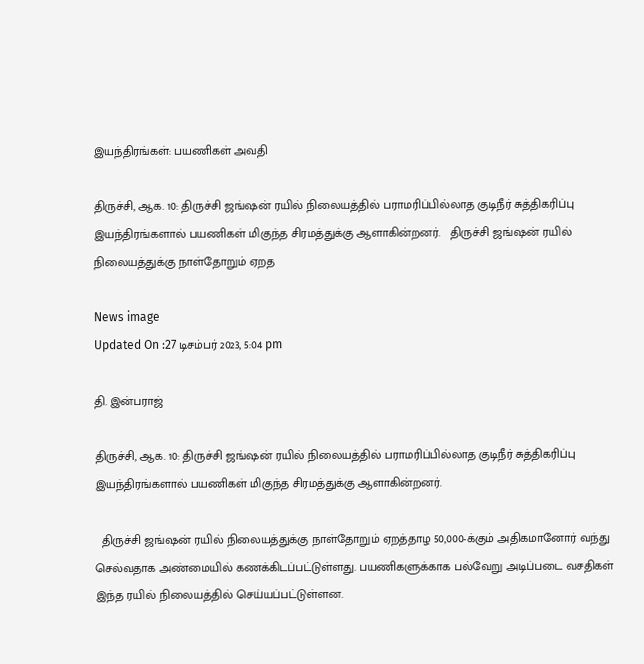இயந்திரங்கள்: பயணிகள் அவதி

திருச்சி, ஆக. 10: திருச்சி ஜங்ஷன் ரயில் நிலையத்தில் பராமரிப்பில்லாத குடிநீர் சுத்திகரிப்பு இயந்திரங்களால் பயணிகள் மிகுந்த சிரமத்துக்கு ஆளாகின்றனர்.   திருச்சி ஜங்ஷன் ரயில் நிலையத்துக்கு நாள்தோறும் ஏறத

News image
Updated On :27 டிசம்பர் 2023, 5:04 pm

தி. இன்பராஜ்

திருச்சி, ஆக. 10: திருச்சி ஜங்ஷன் ரயில் நிலையத்தில் பராமரிப்பில்லாத குடிநீர் சுத்திகரிப்பு இயந்திரங்களால் பயணிகள் மிகுந்த சிரமத்துக்கு ஆளாகின்றனர்.

  திருச்சி ஜங்ஷன் ரயில் நிலையத்துக்கு நாள்தோறும் ஏறத்தாழ 50,000-க்கும் அதிகமானோர் வந்து செல்வதாக அண்மையில் கணக்கிடப்பட்டுள்ளது. பயணிகளுக்காக பல்வேறு அடிப்படை வசதிகள் இந்த ரயில் நிலையத்தில் செய்யப்பட்டுள்ளன.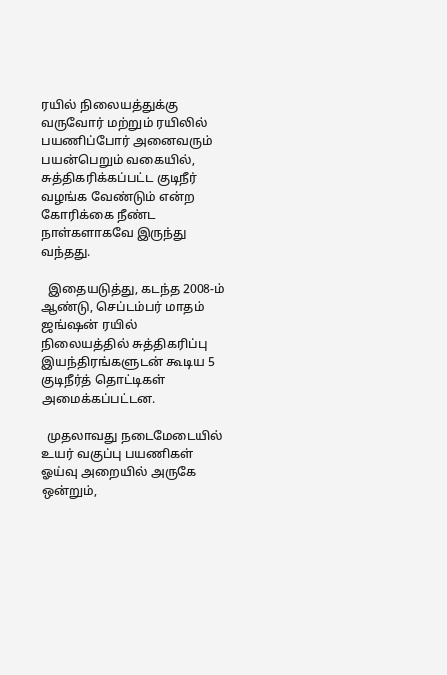ரயில் நிலையத்துக்கு வருவோர் மற்றும் ரயிலில் பயணிப்போர் அனைவரும்  பயன்பெறும் வகையில், சுத்திகரிக்கப்பட்ட குடிநீர் வழங்க வேண்டும் என்ற கோரிக்கை நீண்ட நாள்களாகவே இருந்து வந்தது.

  இதையடுத்து, கடந்த 2008-ம் ஆண்டு, செப்டம்பர் மாதம் ஜங்ஷன் ரயில் நிலையத்தில் சுத்திகரிப்பு இயந்திரங்களுடன் கூடிய 5 குடிநீர்த் தொட்டிகள் அமைக்கப்பட்டன.

  முதலாவது நடைமேடையில் உயர் வகுப்பு பயணிகள் ஓய்வு அறையில் அருகே ஒன்றும்,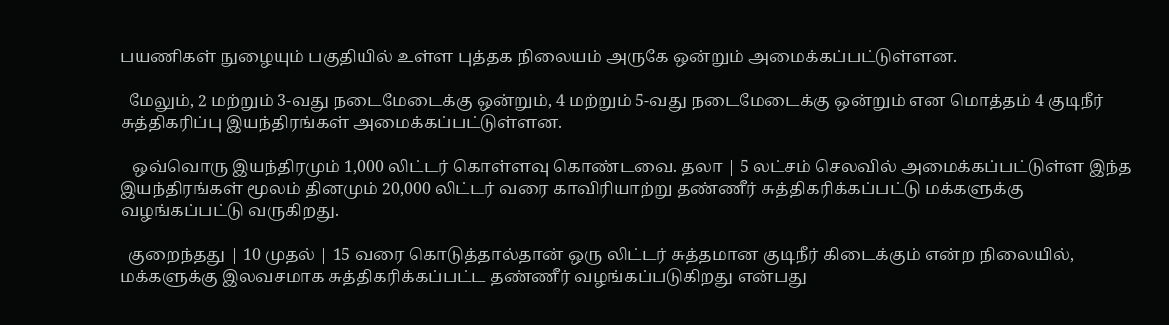பயணிகள் நுழையும் பகுதியில் உள்ள புத்தக நிலையம் அருகே ஒன்றும் அமைக்கப்பட்டுள்ளன.

  மேலும், 2 மற்றும் 3-வது நடைமேடைக்கு ஒன்றும், 4 மற்றும் 5-வது நடைமேடைக்கு ஒன்றும் என மொத்தம் 4 குடிநீர் சுத்திகரிப்பு இயந்திரங்கள் அமைக்கப்பட்டுள்ளன.

   ஒவ்வொரு இயந்திரமும் 1,000 லிட்டர் கொள்ளவு கொண்டவை. தலா | 5 லட்சம் செலவில் அமைக்கப்பட்டுள்ள இந்த இயந்திரங்கள் மூலம் தினமும் 20,000 லிட்டர் வரை காவிரியாற்று தண்ணீர் சுத்திகரிக்கப்பட்டு மக்களுக்கு வழங்கப்பட்டு வருகிறது.

  குறைந்தது | 10 முதல் | 15 வரை கொடுத்தால்தான் ஒரு லிட்டர் சுத்தமான குடிநீர் கிடைக்கும் என்ற நிலையில், மக்களுக்கு இலவசமாக சுத்திகரிக்கப்பட்ட தண்ணீர் வழங்கப்படுகிறது என்பது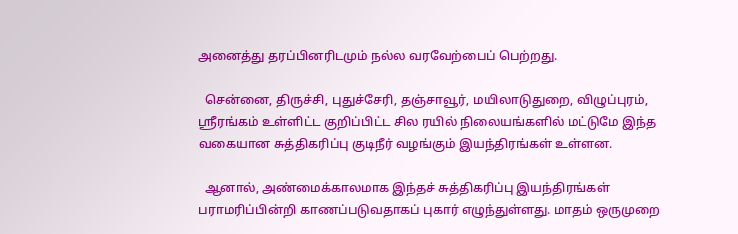அனைத்து தரப்பினரிடமும் நல்ல வரவேற்பைப் பெற்றது.

  சென்னை, திருச்சி, புதுச்சேரி, தஞ்சாவூர், மயிலாடுதுறை, விழுப்புரம், ஸ்ரீரங்கம் உள்ளிட்ட குறிப்பிட்ட சில ரயில் நிலையங்களில் மட்டுமே இந்த வகையான சுத்திகரிப்பு குடிநீர் வழங்கும் இயந்திரங்கள் உள்ளன.

  ஆனால், அண்மைக்காலமாக இந்தச் சுத்திகரிப்பு இயந்திரங்கள் பராமரிப்பின்றி காணப்படுவதாகப் புகார் எழுந்துள்ளது. மாதம் ஒருமுறை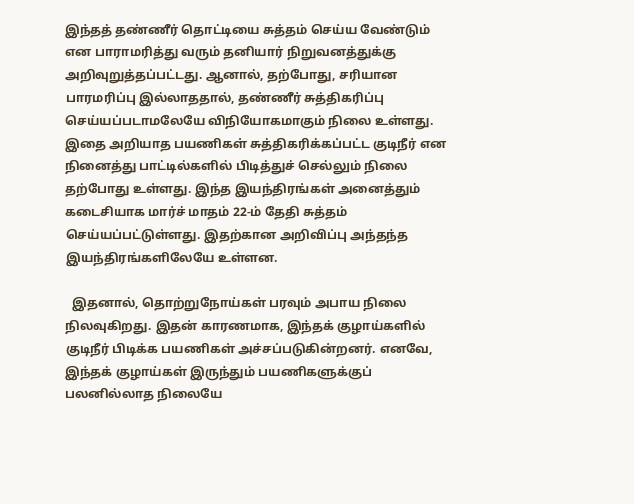இந்தத் தண்ணீர் தொட்டியை சுத்தம் செய்ய வேண்டும் என பாராமரித்து வரும் தனியார் நிறுவனத்துக்கு அறிவுறுத்தப்பட்டது. ஆனால், தற்போது, சரியான பாரமரிப்பு இல்லாததால், தண்ணீர் சுத்திகரிப்பு செய்யப்படாமலேயே விநியோகமாகும் நிலை உள்ளது.  இதை அறியாத பயணிகள் சுத்திகரிக்கப்பட்ட குடிநீர் என நினைத்து பாட்டில்களில் பிடித்துச் செல்லும் நிலை தற்போது உள்ளது. இந்த இயந்திரங்கள் அனைத்தும் கடைசியாக மார்ச் மாதம் 22-ம் தேதி சுத்தம் செய்யப்பட்டுள்ளது. இதற்கான அறிவிப்பு அந்தந்த இயந்திரங்களிலேயே உள்ளன.

  இதனால், தொற்றுநோய்கள் பரவும் அபாய நிலை நிலவுகிறது. இதன் காரணமாக, இந்தக் குழாய்களில் குடிநீர் பிடிக்க பயணிகள் அச்சப்படுகின்றனர். எனவே, இந்தக் குழாய்கள் இருந்தும் பயணிகளுக்குப் பலனில்லாத நிலையே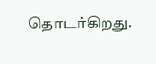தொடர்கிறது.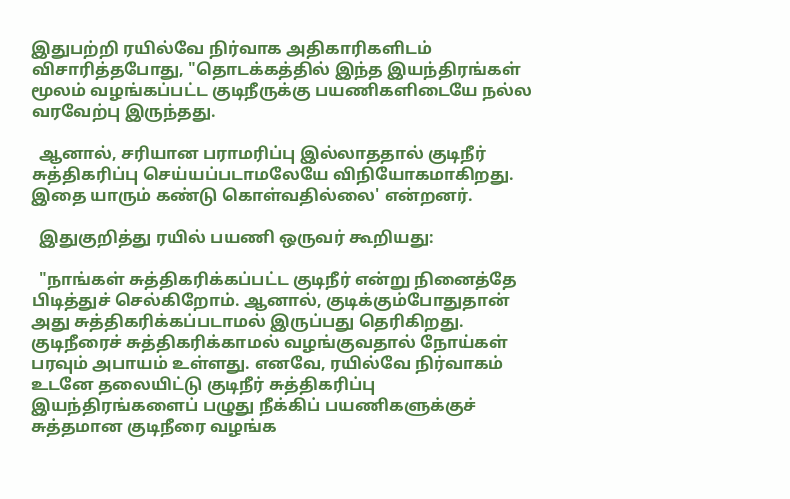இதுபற்றி ரயில்வே நிர்வாக அதிகாரிகளிடம் விசாரித்தபோது, "தொடக்கத்தில் இந்த இயந்திரங்கள் மூலம் வழங்கப்பட்ட குடிநீருக்கு பயணிகளிடையே நல்ல வரவேற்பு இருந்தது.

  ஆனால், சரியான பராமரிப்பு இல்லாததால் குடிநீர் சுத்திகரிப்பு செய்யப்படாமலேயே விநியோகமாகிறது. இதை யாரும் கண்டு கொள்வதில்லை' என்றனர்.

  இதுகுறித்து ரயில் பயணி ஒருவர் கூறியது:

  "நாங்கள் சுத்திகரிக்கப்பட்ட குடிநீர் என்று நினைத்தே பிடித்துச் செல்கிறோம். ஆனால், குடிக்கும்போதுதான் அது சுத்திகரிக்கப்படாமல் இருப்பது தெரிகிறது.  குடிநீரைச் சுத்திகரிக்காமல் வழங்குவதால் நோய்கள் பரவும் அபாயம் உள்ளது. எனவே, ரயில்வே நிர்வாகம் உடனே தலையிட்டு குடிநீர் சுத்திகரிப்பு இயந்திரங்களைப் பழுது நீக்கிப் பயணிகளுக்குச் சுத்தமான குடிநீரை வழங்க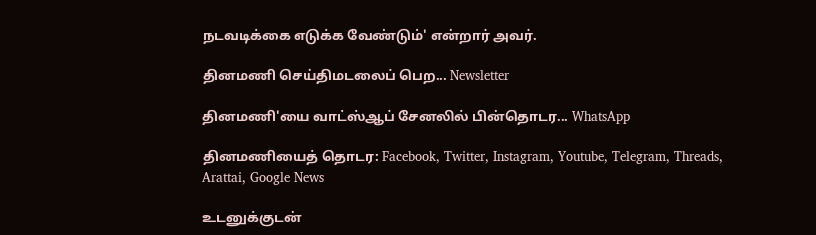நடவடிக்கை எடுக்க வேண்டும்' என்றார் அவர்.

தினமணி செய்திமடலைப் பெற... Newsletter

தினமணி'யை வாட்ஸ்ஆப் சேனலில் பின்தொடர... WhatsApp

தினமணியைத் தொடர: Facebook, Twitter, Instagram, Youtube, Telegram, Threads, Arattai, Google News

உடனுக்குடன்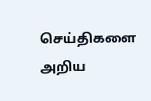செய்திகளை அறிய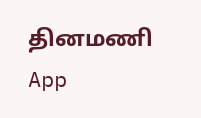தினமணி App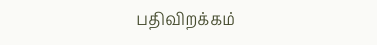பதிவிறக்கம்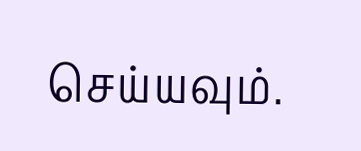செய்யவும்.